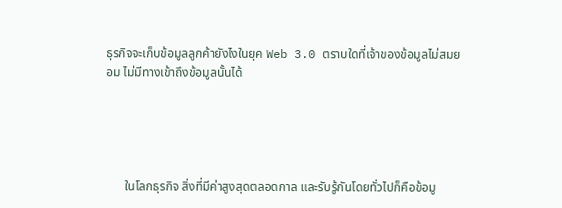ธุรกิจจะเก็บข้อมูลลูกค้ายังไงในยุค Web 3.0 ตราบใดที่เจ้าของข้อมูลไม่สมยอม ไม่มีทางเข้าถึงข้อมูลนั้นได้





      ในโลกธุรกิจ สิ่งที่มีค่าสูงสุดตลอดกาล และรับรู้กันโดยทั่วไปก็คือข้อมู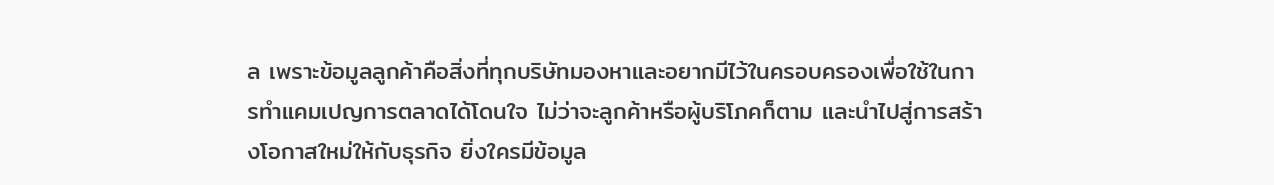ล เพราะข้อมูลลูกค้าคือสิ่งที่ทุกบริษัทมองหาและอยากมีไว้ในครอบครองเพื่อใช้ในการทำแคมเปญการตลาดได้โดนใจ ไม่ว่าจะลูกค้าหรือผู้บริโภคก็ตาม และนำไปสู่การสร้างโอกาสใหม่ให้กับธุรกิจ ยิ่งใครมีข้อมูล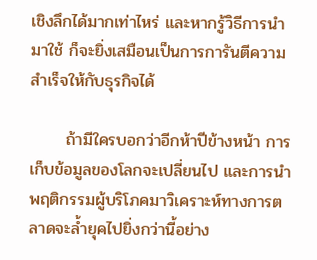เชิงลึกได้มากเท่าไหร่ และหากรู้วิธีการนำมาใช้ ก็จะยิ่งเสมือนเป็นการการันตีความสำเร็จให้กับธุรกิจได้

      ถ้ามีใครบอกว่าอีกห้าปีข้างหน้า การเก็บข้อมูลของโลกจะเปลี่ยนไป และการนำพฤติกรรมผู้บริโภคมาวิเคราะห์ทางการตลาดจะล้ำยุคไปยิ่งกว่านี้อย่าง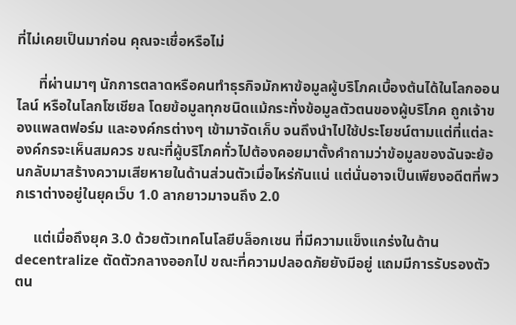ที่ไม่เคยเป็นมาก่อน คุณจะเชื่อหรือไม่

      ที่ผ่านมาๆ นักการตลาดหรือคนทำธุรกิจมักหาข้อมูลผู้บริโภคเบื้องต้นได้ในโลกออนไลน์ หรือในโลกโซเชียล โดยข้อมูลทุกชนิดแม้กระทั่งข้อมูลตัวตนของผู้บริโภค ถูกเจ้าของแพลตฟอร์ม และองค์กรต่างๆ เข้ามาจัดเก็บ จนถึงนำไปใช้ประโยชน์ตามแต่ที่แต่ละองค์กรจะเห็นสมควร ขณะที่ผู้บริโภคทั่วไปต้องคอยมาตั้งคำถามว่าข้อมูลของฉันจะย้อนกลับมาสร้างความเสียหายในด้านส่วนตัวเมื่อไหร่กันแน่ แต่นั่นอาจเป็นเพียงอดีตที่พวกเราต่างอยู่ในยุคเว็บ 1.0 ลากยาวมาจนถึง 2.0

     แต่เมื่อถึงยุค 3.0 ด้วยตัวเทคโนโลยีบล็อกเชน ที่มีความแข็งแกร่งในด้าน decentralize ตัดตัวกลางออกไป ขณะที่ความปลอดภัยยังมีอยู่ แถมมีการรับรองตัวตน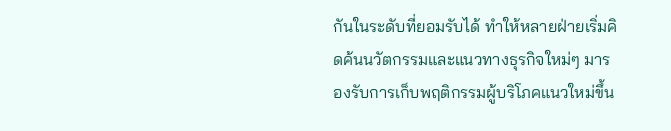กันในระดับที่ยอมรับได้ ทำให้หลายฝ่ายเริ่มคิดค้นนวัตกรรมและแนวทางธุรกิจใหม่ๆ มารองรับการเก็บพฤติกรรมผู้บริโภคแนวใหม่ขึ้น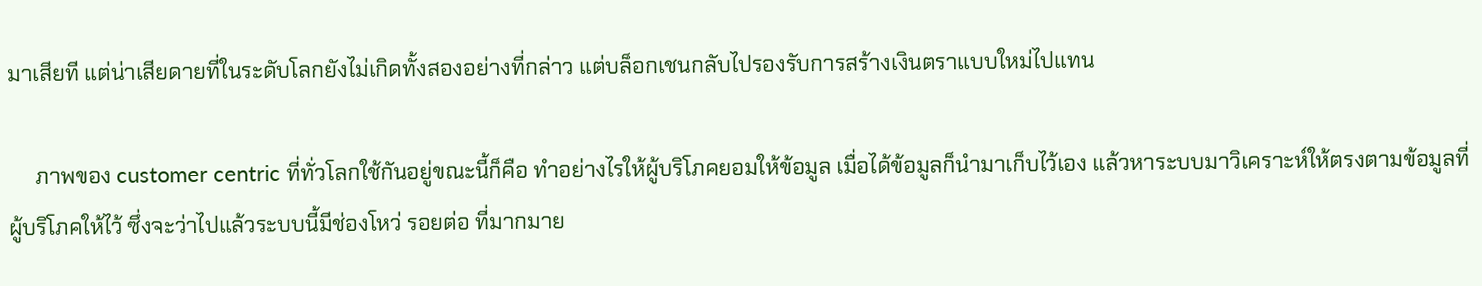มาเสียที แต่น่าเสียดายที่ในระดับโลกยังไม่เกิดทั้งสองอย่างที่กล่าว แต่บล็อกเชนกลับไปรองรับการสร้างเงินตราแบบใหม่ไปแทน

     ภาพของ customer centric ที่ทั่วโลกใช้กันอยู่ขณะนี้ก็คือ ทำอย่างไรให้ผู้บริโภคยอมให้ข้อมูล เมื่อได้ข้อมูลก็นำมาเก็บไว้เอง แล้วหาระบบมาวิเคราะห์ให้ตรงตามข้อมูลที่ผู้บริโภคให้ไว้ ซึ่งจะว่าไปแล้วระบบนี้มีช่องโหว่ รอยต่อ ที่มากมาย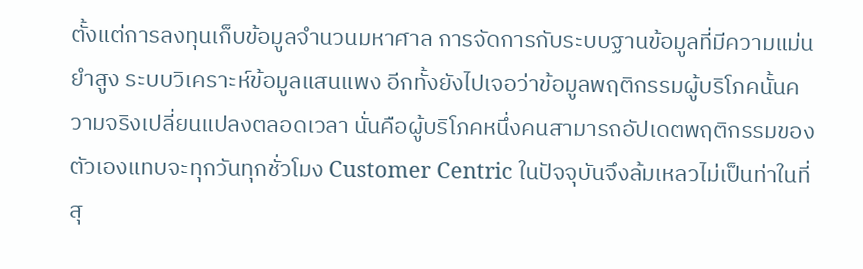ตั้งแต่การลงทุนเก็บข้อมูลจำนวนมหาศาล การจัดการกับระบบฐานข้อมูลที่มีความแม่นยำสูง ระบบวิเคราะห์ข้อมูลแสนแพง อีกทั้งยังไปเจอว่าข้อมูลพฤติกรรมผู้บริโภคนั้นความจริงเปลี่ยนแปลงตลอดเวลา นั่นคือผู้บริโภคหนึ่งคนสามารถอัปเดตพฤติกรรมของตัวเองแทบจะทุกวันทุกชั่วโมง Customer Centric ในปัจจุบันจึงล้มเหลวไม่เป็นท่าในที่สุ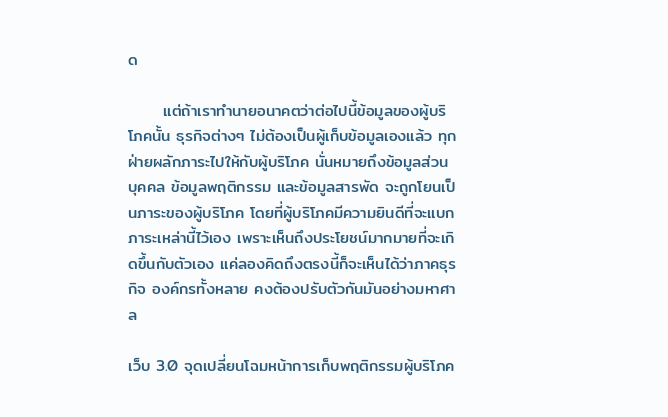ด

      แต่ถ้าเราทำนายอนาคตว่าต่อไปนี้ข้อมูลของผู้บริโภคนั้น ธุรกิจต่างๆ ไม่ต้องเป็นผู้เก็บข้อมูลเองแล้ว ทุกฝ่ายผลักภาระไปให้กับผู้บริโภค นั่นหมายถึงข้อมูลส่วนบุคคล ข้อมูลพฤติกรรม และข้อมูลสารพัด จะถูกโยนเป็นภาระของผู้บริโภค โดยที่ผู้บริโภคมีความยินดีที่จะแบกภาระเหล่านี้ไว้เอง เพราะเห็นถึงประโยชน์มากมายที่จะเกิดขึ้นกับตัวเอง แค่ลองคิดถึงตรงนี้ก็จะเห็นได้ว่าภาคธุรกิจ องค์กรทั้งหลาย คงต้องปรับตัวกันมันอย่างมหาศาล

เว็บ 3.0 จุดเปลี่ยนโฉมหน้าการเก็บพฤติกรรมผู้บริโภค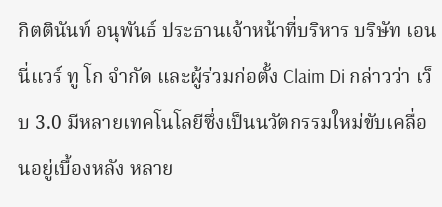กิตตินันท์ อนุพันธ์ ประธานเจ้าหน้าที่บริหาร บริษัท เอนนี่แวร์ ทู โก จำกัด และผู้ร่วมก่อตั้ง Claim Di กล่าวว่า เว็บ 3.0 มีหลายเทคโนโลยีซึ่งเป็นนวัตกรรมใหม่ขับเคลื่อนอยู่เบื้องหลัง หลาย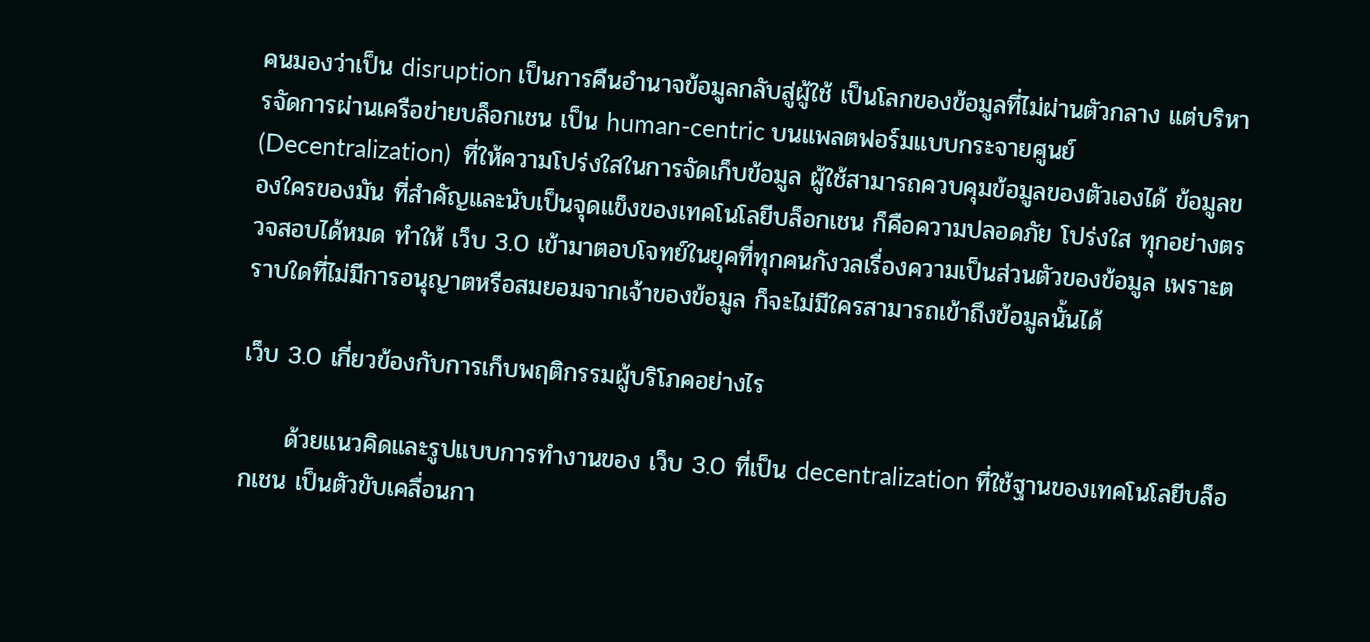คนมองว่าเป็น disruption เป็นการคืนอำนาจข้อมูลกลับสู่ผู้ใช้ เป็นโลกของข้อมูลที่ไม่ผ่านตัวกลาง แต่บริหารจัดการผ่านเครือข่ายบล็อกเชน เป็น human-centric บนแพลตฟอร์มแบบกระจายศูนย์ (Decentralization)  ที่ให้ความโปร่งใสในการจัดเก็บข้อมูล ผู้ใช้สามารถควบคุมข้อมูลของตัวเองได้ ข้อมูลของใครของมัน ที่สำคัญและนับเป็นจุดแข็งของเทคโนโลยีบล็อกเชน ก็คือความปลอดภัย โปร่งใส ทุกอย่างตรวจสอบได้หมด ทำให้ เว็บ 3.0 เข้ามาตอบโจทย์ในยุคที่ทุกคนกังวลเรื่องความเป็นส่วนตัวของข้อมูล เพราะตราบใดที่ไม่มีการอนุญาตหรือสมยอมจากเจ้าของข้อมูล ก็จะไม่มีใครสามารถเข้าถึงข้อมูลนั้นได้

เว็บ 3.0 เกี่ยวข้องกับการเก็บพฤติกรรมผู้บริโภคอย่างไร

     ด้วยแนวคิดและรูปแบบการทำงานของ เว็บ 3.0 ที่เป็น decentralization ที่ใช้ฐานของเทคโนโลยีบล็อกเชน เป็นตัวขับเคลื่อนกา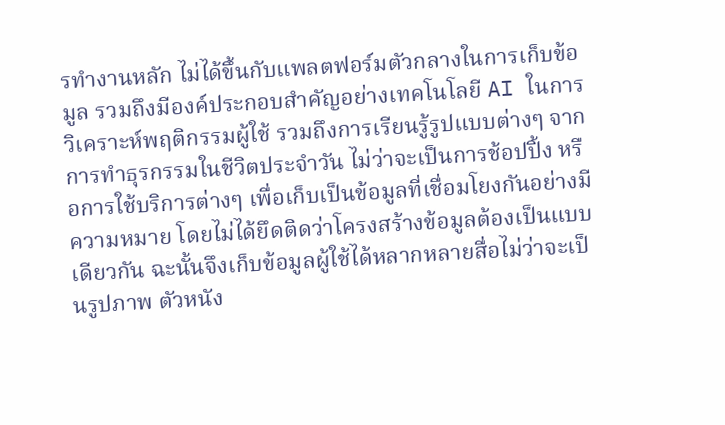รทำงานหลัก ไม่ได้ขึ้นกับแพลตฟอร์มตัวกลางในการเก็บข้อมูล รวมถึงมีองค์ประกอบสำคัญอย่างเทคโนโลยี AI ในการวิเคราะห์พฤติกรรมผู้ใช้ รวมถึงการเรียนรู้รูปแบบต่างๆ จากการทำธุรกรรมในชีวิตประจำวัน ไม่ว่าจะเป็นการช้อปปิ้ง หรือการใช้บริการต่างๆ เพื่อเก็บเป็นข้อมูลที่เชื่อมโยงกันอย่างมีความหมาย โดยไม่ได้ยึดติดว่าโครงสร้างข้อมูลต้องเป็นแบบเดียวกัน ฉะนั้นจึงเก็บข้อมูลผู้ใช้ได้หลากหลายสื่อไม่ว่าจะเป็นรูปภาพ ตัวหนัง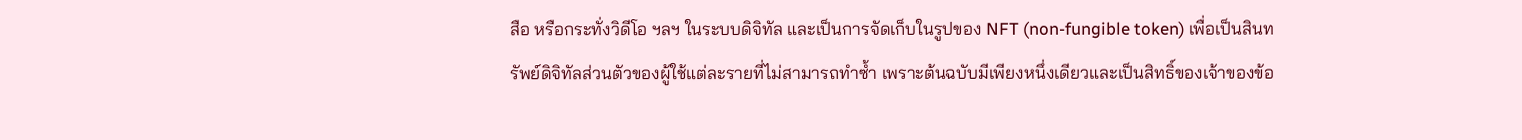สือ หรือกระทั่งวิดีโอ ฯลฯ ในระบบดิจิทัล และเป็นการจัดเก็บในรูปของ NFT (non-fungible token) เพื่อเป็นสินทรัพย์ดิจิทัลส่วนตัวของผู้ใช้แต่ละรายที่ไม่สามารถทำซ้ำ เพราะต้นฉบับมีเพียงหนึ่งเดียวและเป็นสิทธิ์ของเจ้าของข้อ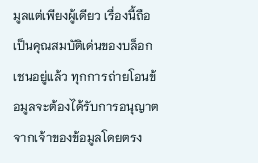มูลแต่เพียงผู้เดียว เรื่องนี้ถือเป็นคุณสมบัติเด่นของบล็อกเชนอยู่แล้ว ทุกการถ่ายโอนข้อมูลจะต้องได้รับการอนุญาตจากเจ้าของข้อมูลโดยตรง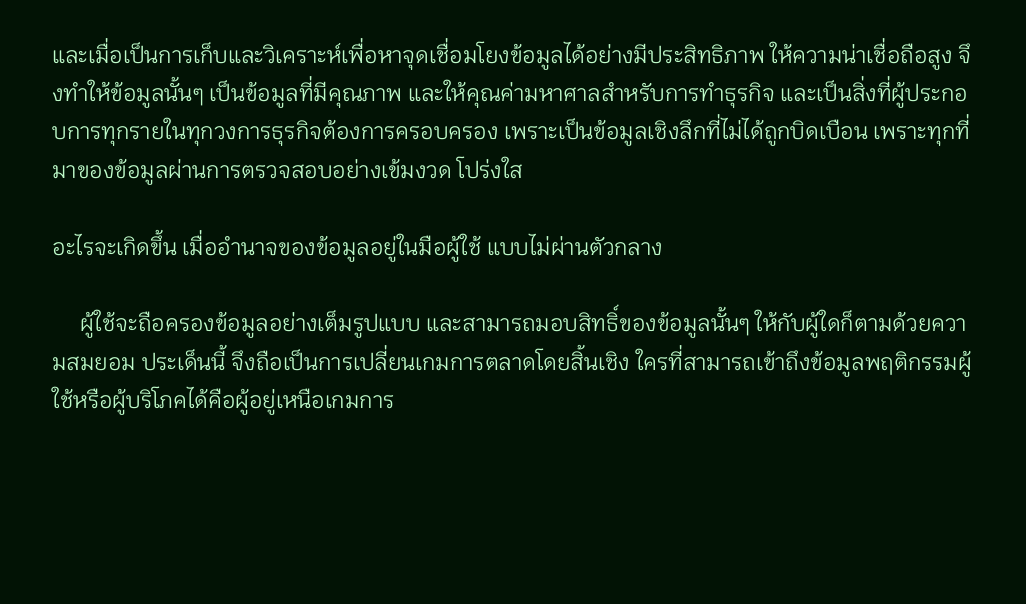และเมื่อเป็นการเก็บและวิเคราะห์เพื่อหาจุดเชื่อมโยงข้อมูลได้อย่างมีประสิทธิภาพ ให้ความน่าเชื่อถือสูง จึงทำให้ข้อมูลนั้นๆ เป็นข้อมูลที่มีคุณภาพ และให้คุณค่ามหาศาลสำหรับการทำธุรกิจ และเป็นสิ่งที่ผู้ประกอบการทุกรายในทุกวงการธุรกิจต้องการครอบครอง เพราะเป็นข้อมูลเชิงลึกที่ไม่ได้ถูกบิดเบือน เพราะทุกที่มาของข้อมูลผ่านการตรวจสอบอย่างเข้มงวด โปร่งใส

อะไรจะเกิดขึ้น เมื่ออำนาจของข้อมูลอยู่ในมือผู้ใช้ แบบไม่ผ่านตัวกลาง

     ผู้ใช้จะถือครองข้อมูลอย่างเต็มรูปแบบ และสามารถมอบสิทธิ์ของข้อมูลนั้นๆ ให้กับผู้ใดก็ตามด้วยความสมยอม ประเด็นนี้ จึงถือเป็นการเปลี่ยนเกมการตลาดโดยสิ้นเชิง ใครที่สามารถเข้าถึงข้อมูลพฤติกรรมผู้ใช้หรือผู้บริโภคได้คือผู้อยู่เหนือเกมการ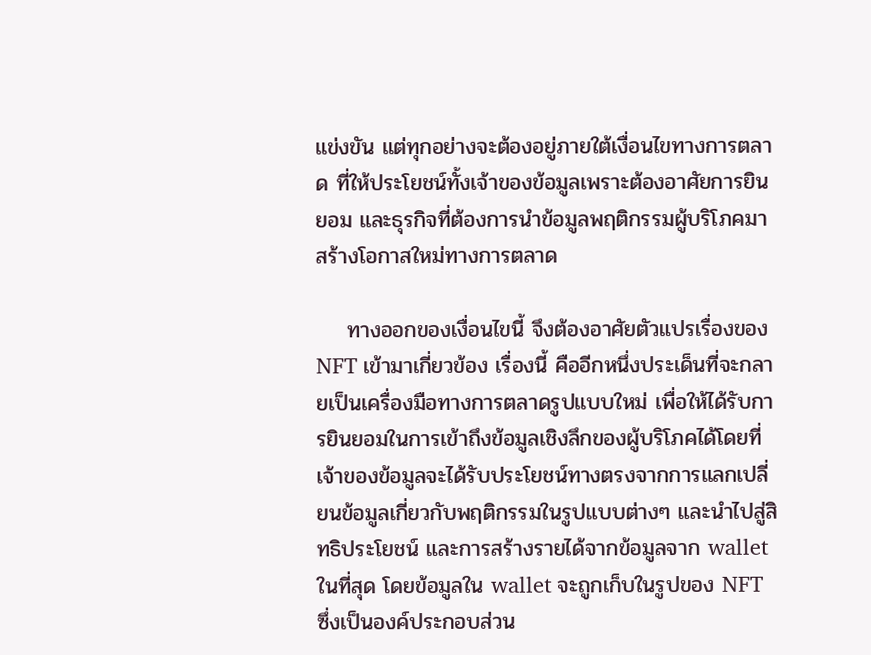แข่งขัน แต่ทุกอย่างจะต้องอยู่ภายใต้เงื่อนไขทางการตลาด ที่ให้ประโยชน์ทั้งเจ้าของข้อมูลเพราะต้องอาศัยการยินยอม และธุรกิจที่ต้องการนำข้อมูลพฤติกรรมผู้บริโภคมาสร้างโอกาสใหม่ทางการตลาด

    ทางออกของเงื่อนไขนี้ จึงต้องอาศัยตัวแปรเรื่องของ NFT เข้ามาเกี่ยวข้อง เรื่องนี้ คืออีกหนึ่งประเด็นที่จะกลายเป็นเครื่องมือทางการตลาดรูปแบบใหม่ เพื่อให้ได้รับการยินยอมในการเข้าถึงข้อมูลเชิงลึกของผู้บริโภคได้โดยที่เจ้าของข้อมูลจะได้รับประโยชน์ทางตรงจากการแลกเปลี่ยนข้อมูลเกี่ยวกับพฤติกรรมในรูปแบบต่างๆ และนำไปสู่สิทธิประโยชน์ และการสร้างรายได้จากข้อมูลจาก wallet ในที่สุด โดยข้อมูลใน wallet จะถูกเก็บในรูปของ NFT ซึ่งเป็นองค์ประกอบส่วน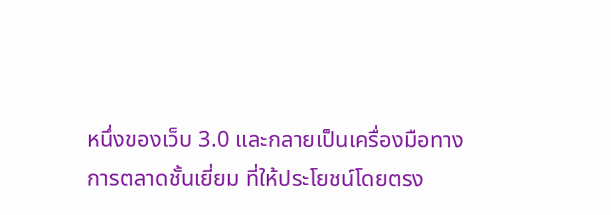หนึ่งของเว็บ 3.0 และกลายเป็นเครื่องมือทางการตลาดชั้นเยี่ยม ที่ให้ประโยชน์โดยตรง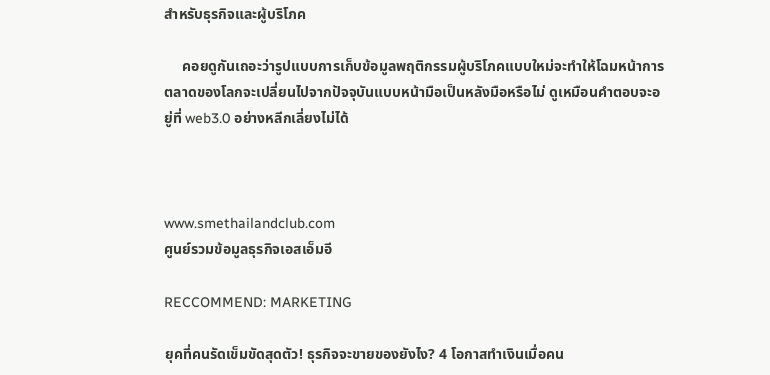สำหรับธุรกิจและผู้บริโภค

     คอยดูกันเถอะว่ารูปแบบการเก็บข้อมูลพฤติกรรมผู้บริโภคแบบใหม่จะทำให้โฉมหน้าการตลาดของโลกจะเปลี่ยนไปจากปัจจุบันแบบหน้ามือเป็นหลังมือหรือไม่ ดูเหมือนคำตอบจะอยู่ที่ web3.0 อย่างหลีกเลี่ยงไม่ได้



www.smethailandclub.com
ศูนย์รวมข้อมูลธุรกิจเอสเอ็มอี

RECCOMMEND: MARKETING

ยุคที่คนรัดเข็มขัดสุดตัว! ธุรกิจจะขายของยังไง? 4 โอกาสทำเงินเมื่อคน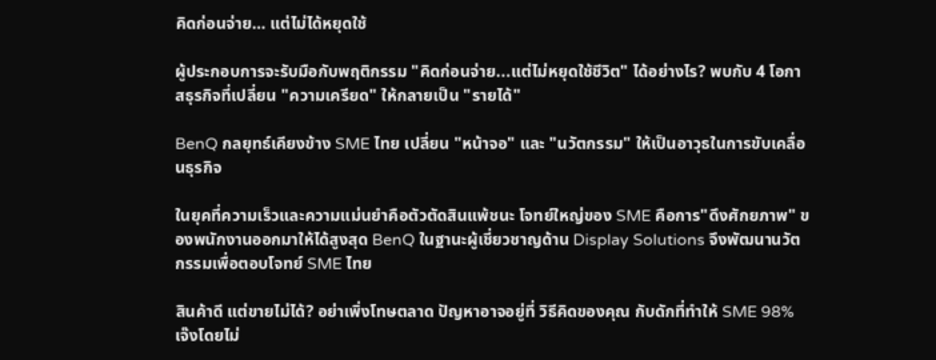คิดก่อนจ่าย… แต่ไม่ได้หยุดใช้

ผู้ประกอบการจะรับมือกับพฤติกรรม "คิดก่อนจ่าย...แต่ไม่หยุดใช้ชีวิต" ได้อย่างไร? พบกับ 4 โอกาสธุรกิจที่เปลี่ยน "ความเครียด" ให้กลายเป็น "รายได้"

BenQ กลยุทธ์เคียงข้าง SME ไทย เปลี่ยน "หน้าจอ" และ "นวัตกรรม" ให้เป็นอาวุธในการขับเคลื่อนธุรกิจ

ในยุคที่ความเร็วและความแม่นยำคือตัวตัดสินแพ้ชนะ โจทย์ใหญ่ของ SME คือการ"ดึงศักยภาพ" ของพนักงานออกมาให้ได้สูงสุด BenQ ในฐานะผู้เชี่ยวชาญด้าน Display Solutions จึงพัฒนานวัตกรรมเพื่อตอบโจทย์ SME ไทย

สินค้าดี แต่ขายไม่ได้? อย่าเพิ่งโทษตลาด ปัญหาอาจอยู่ที่ วิธีคิดของคุณ กับดักที่ทำให้ SME 98% เจ๊งโดยไม่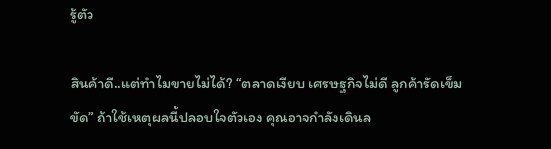รู้ตัว

สินค้าดี..แต่ทำไมขายไม่ได้? “ตลาดเงียบ เศรษฐกิจไม่ดี ลูกค้ารัดเข็มขัด” ถ้าใช้เหตุผลนี้ปลอบใจตัวเอง คุณอาจกำลังเดินล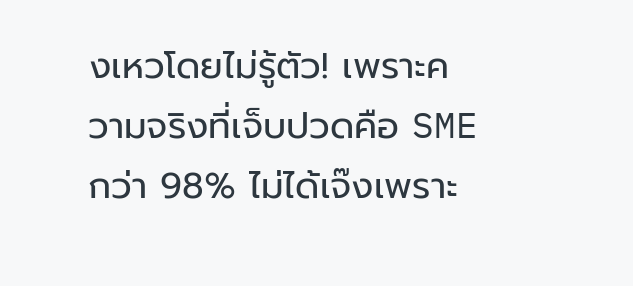งเหวโดยไม่รู้ตัว! เพราะความจริงที่เจ็บปวดคือ SME กว่า 98% ไม่ได้เจ๊งเพราะ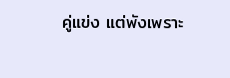คู่แข่ง แต่พังเพราะ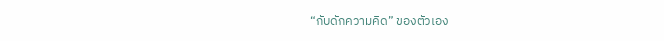“กับดักความคิด” ของตัวเอง